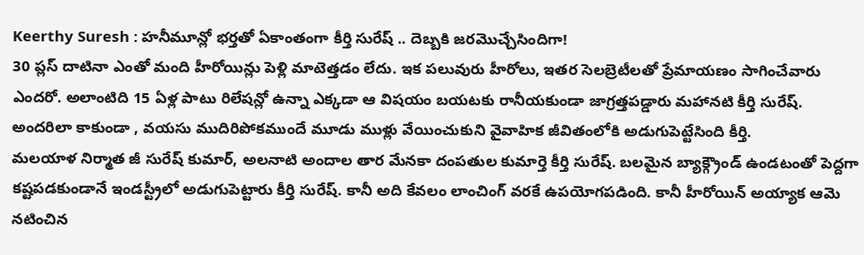Keerthy Suresh : హనీమూన్లో భర్తతో ఏకాంతంగా కీర్తి సురేష్ .. దెబ్బకి జరమొచ్చేసిందిగా!
30 ప్లస్ దాటినా ఎంతో మంది హీరోయిన్లు పెళ్లి మాటెత్తడం లేదు. ఇక పలువురు హీరోలు, ఇతర సెలబ్రెటీలతో ప్రేమాయణం సాగించేవారు ఎందరో. అలాంటిది 15 ఏళ్ల పాటు రిలేషన్లో ఉన్నా ఎక్కడా ఆ విషయం బయటకు రానీయకుండా జాగ్రత్తపడ్డారు మహానటి కీర్తి సురేష్. అందరిలా కాకుండా , వయసు ముదిరిపోకముందే మూడు ముళ్లు వేయించుకుని వైవాహిక జీవితంలోకి అడుగుపెట్టేసింది కీర్తి.
మలయాళ నిర్మాత జీ సురేష్ కుమార్, అలనాటి అందాల తార మేనకా దంపతుల కుమార్తె కీర్తి సురేష్. బలమైన బ్యాక్గ్రౌండ్ ఉండటంతో పెద్దగా కష్టపడకుండానే ఇండస్ట్రీలో అడుగుపెట్టారు కీర్తి సురేష్. కానీ అది కేవలం లాంచింగ్ వరకే ఉపయోగపడింది. కానీ హీరోయిన్ అయ్యాక ఆమె నటించిన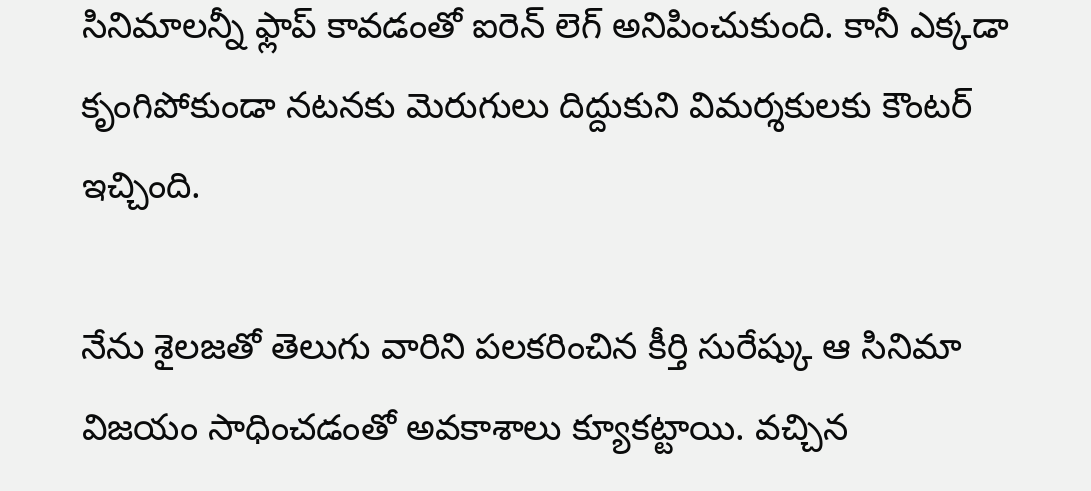సినిమాలన్నీ ఫ్లాప్ కావడంతో ఐరెన్ లెగ్ అనిపించుకుంది. కానీ ఎక్కడా కృంగిపోకుండా నటనకు మెరుగులు దిద్దుకుని విమర్శకులకు కౌంటర్ ఇచ్చింది.

నేను శైలజతో తెలుగు వారిని పలకరించిన కీర్తి సురేష్కు ఆ సినిమా విజయం సాధించడంతో అవకాశాలు క్యూకట్టాయి. వచ్చిన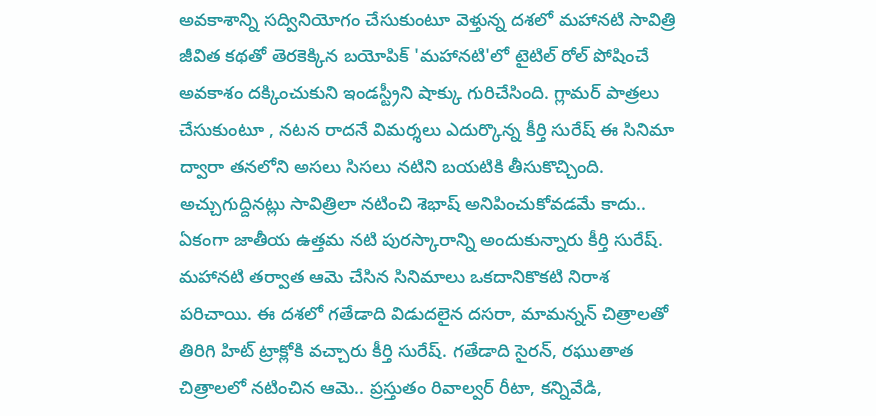అవకాశాన్ని సద్వినియోగం చేసుకుంటూ వెళ్తున్న దశలో మహానటి సావిత్రి జీవిత కథతో తెరకెక్కిన బయోపిక్ 'మహానటి'లో టైటిల్ రోల్ పోషించే అవకాశం దక్కించుకుని ఇండస్ట్రీని షాక్కు గురిచేసింది. గ్లామర్ పాత్రలు చేసుకుంటూ , నటన రాదనే విమర్శలు ఎదుర్కొన్న కీర్తి సురేష్ ఈ సినిమా ద్వారా తనలోని అసలు సిసలు నటిని బయటికి తీసుకొచ్చింది.
అచ్చుగుద్దినట్లు సావిత్రిలా నటించి శెభాష్ అనిపించుకోవడమే కాదు.. ఏకంగా జాతీయ ఉత్తమ నటి పురస్కారాన్ని అందుకున్నారు కీర్తి సురేష్. మహానటి తర్వాత ఆమె చేసిన సినిమాలు ఒకదానికొకటి నిరాశ పరిచాయి. ఈ దశలో గతేడాది విడుదలైన దసరా, మామన్నన్ చిత్రాలతో తిరిగి హిట్ ట్రాక్లోకి వచ్చారు కీర్తి సురేష్. గతేడాది సైరన్, రఘుతాత చిత్రాలలో నటించిన ఆమె.. ప్రస్తుతం రివాల్వర్ రీటా, కన్నివేడి,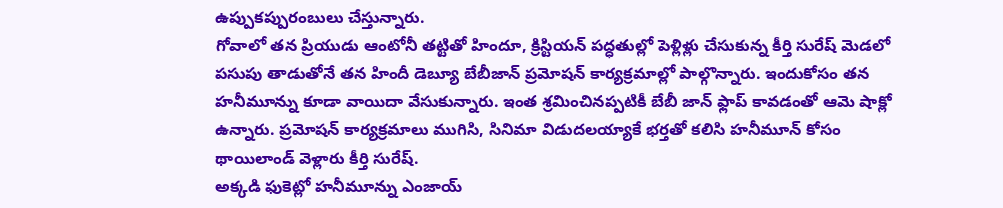ఉప్పుకప్పురంబులు చేస్తున్నారు.
గోవాలో తన ప్రియుడు ఆంటోనీ తట్టితో హిందూ, క్రిస్టియన్ పద్ధతుల్లో పెళ్లిళ్లు చేసుకున్న కీర్తి సురేష్ మెడలో పసుపు తాడుతోనే తన హిందీ డెబ్యూ బేబీజాన్ ప్రమోషన్ కార్యక్రమాల్లో పాల్గొన్నారు. ఇందుకోసం తన హనీమూన్ను కూడా వాయిదా వేసుకున్నారు. ఇంత శ్రమించినప్పటికీ బేబీ జాన్ ఫ్లాప్ కావడంతో ఆమె షాక్లో ఉన్నారు. ప్రమోషన్ కార్యక్రమాలు ముగిసి, సినిమా విడుదలయ్యాకే భర్తతో కలిసి హనీమూన్ కోసం థాయిలాండ్ వెళ్లారు కీర్తి సురేష్.
అక్కడి ఫుకెట్లో హనీమూన్ను ఎంజాయ్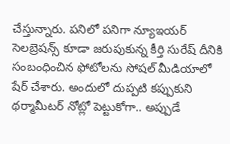చేస్తున్నారు. పనిలో పనిగా న్యూఇయర్ సెలబ్రెషన్స్ కూడా జరుపుకున్న కీర్తి సురేష్ దీనికి సంబంధించిన ఫోటోలను సోషల్ మీడియాలో షేర్ చేశారు. అందులో దుప్పటి కప్పుకుని థర్మామీటర్ నోట్లో పెట్టుకోగా.. అప్పుడే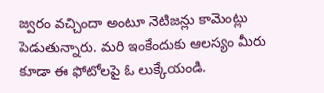జ్వరం వచ్చిందా అంటూ నెటిజన్లు కామెంట్లు పెడుతున్నారు. మరి ఇంకేందుకు ఆలస్యం మీరు కూడా ఈ ఫోటోలపై ఓ లుక్కేయండి.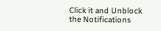Click it and Unblock the Notifications